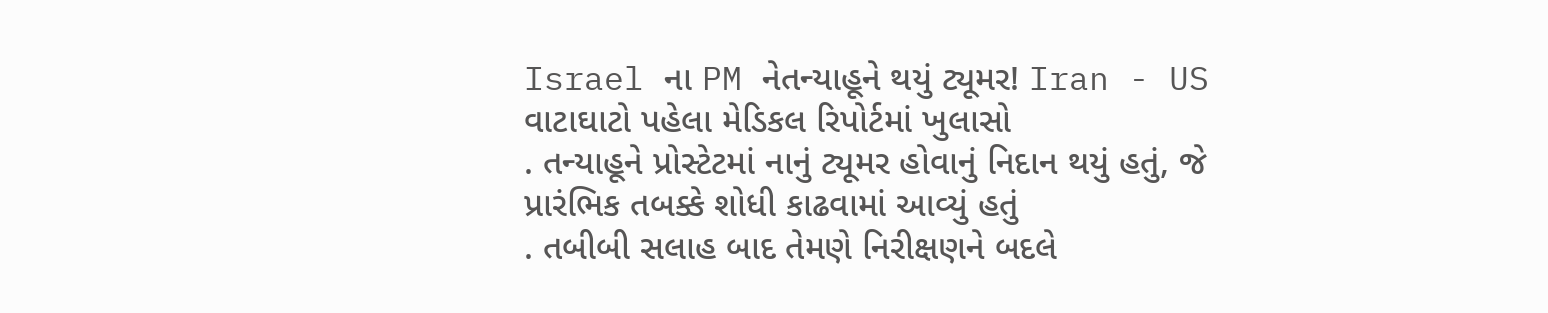Israel ના PM નેતન્યાહૂને થયું ટ્યૂમર! Iran - US વાટાઘાટો પહેલા મેડિકલ રિપોર્ટમાં ખુલાસો
. તન્યાહૂને પ્રોસ્ટેટમાં નાનું ટ્યૂમર હોવાનું નિદાન થયું હતું, જે પ્રારંભિક તબક્કે શોધી કાઢવામાં આવ્યું હતું
. તબીબી સલાહ બાદ તેમણે નિરીક્ષણને બદલે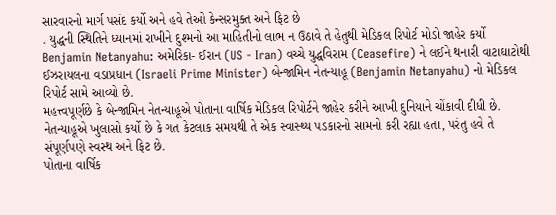સારવારનો માર્ગ પસંદ કર્યો અને હવે તેઓ કેન્સરમુક્ત અને ફિટ છે
. યુદ્ધની સ્થિતિને ધ્યાનમાં રાખીને દુશ્મનો આ માહિતીનો લાભ ન ઉઠાવે તે હેતુથી મેડિકલ રિપોર્ટ મોડો જાહેર કર્યો
Benjamin Netanyahu: અમેરિકા- ઈરાન (US - Iran) વચ્ચે યુદ્ધવિરામ (Ceasefire) ને લઈને થનારી વાટાઘાટોથી ઈઝરાયલના વડાપ્રધાન (Israeli Prime Minister) બેન્જામિન નેતન્યાહૂ (Benjamin Netanyahu) નો મેડિકલ રિપોર્ટ સામે આવ્યો છે.
મહત્ત્વપૂર્ણછે કે બેન્જામિન નેતન્યાહૂએ પોતાના વાર્ષિક મેડિકલ રિપોર્ટને જાહેર કરીને આખી દુનિયાને ચોંકાવી દીધી છે. નેતન્યાહૂએ ખુલાસો કર્યો છે કે ગત કેટલાક સમયથી તે એક સ્વાસ્થ્ય પડકારનો સામનો કરી રહ્યા હતા, પરંતુ હવે તે સંપૂર્ણપણે સ્વસ્થ અને ફિટ છે.
પોતાના વાર્ષિક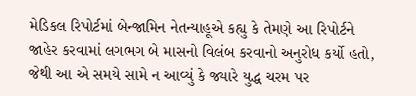મેડિકલ રિપોર્ટમાં બેન્જામિન નેતન્યાહૂએ કહ્યુ કે તેમણે આ રિપોર્ટને જાહેર કરવામાં લગભગ બે માસનો વિલંબ કરવાનો અનુરોધ કર્યો હતો, જેથી આ એ સમયે સામે ન આવ્યું કે જ્યારે યુદ્ધ ચરમ પર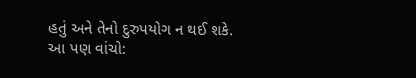હતું અને તેનો દુરુપયોગ ન થઈ શકે.
આ પણ વાંચો: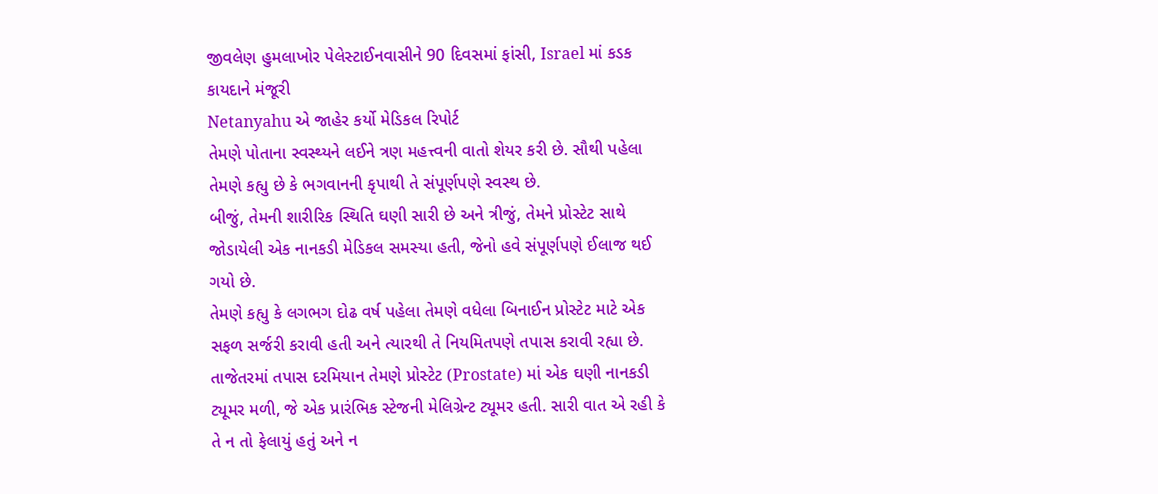જીવલેણ હુમલાખોર પેલેસ્ટાઈનવાસીને 90 દિવસમાં ફાંસી, Israel માં કડક કાયદાને મંજૂરી
Netanyahu એ જાહેર કર્યો મેડિકલ રિપોર્ટ
તેમણે પોતાના સ્વસ્થ્યને લઈને ત્રણ મહત્ત્વની વાતો શેયર કરી છે. સૌથી પહેલા તેમણે કહ્યુ છે કે ભગવાનની કૃપાથી તે સંપૂર્ણપણે સ્વસ્થ છે.
બીજું, તેમની શારીરિક સ્થિતિ ઘણી સારી છે અને ત્રીજું, તેમને પ્રોસ્ટેટ સાથે જોડાયેલી એક નાનકડી મેડિકલ સમસ્યા હતી, જેનો હવે સંપૂર્ણપણે ઈલાજ થઈ ગયો છે.
તેમણે કહ્યુ કે લગભગ દોઢ વર્ષ પહેલા તેમણે વધેલા બિનાઈન પ્રોસ્ટેટ માટે એક સફળ સર્જરી કરાવી હતી અને ત્યારથી તે નિયમિતપણે તપાસ કરાવી રહ્યા છે. તાજેતરમાં તપાસ દરમિયાન તેમણે પ્રોસ્ટેટ (Prostate) માં એક ઘણી નાનકડી ટ્યૂમર મળી, જે એક પ્રારંભિક સ્ટેજની મેલિગ્રેન્ટ ટ્યૂમર હતી. સારી વાત એ રહી કે તે ન તો ફેલાયું હતું અને ન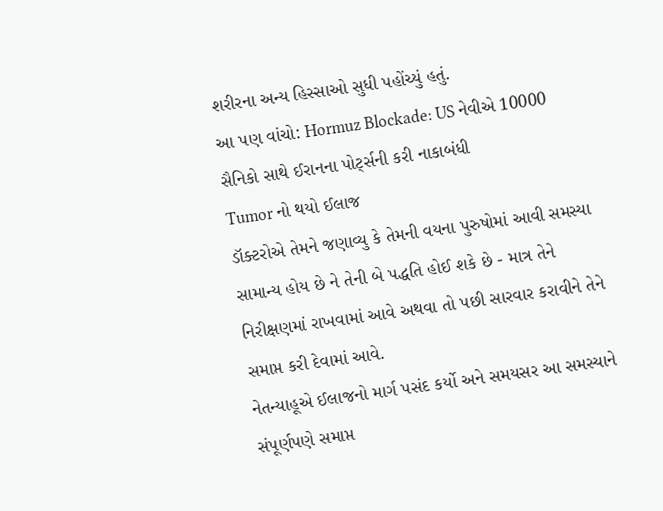શરીરના અન્ય હિસ્સાઓ સુધી પહોંચ્યું હતું.
આ પણ વાંચો: Hormuz Blockade: US નેવીએ 10000 સૈનિકો સાથે ઈરાનના પોર્ટ્સની કરી નાકાબંધી
Tumor નો થયો ઈલાજ
ડૉક્ટરોએ તેમને જણાવ્યુ કે તેમની વયના પુરુષોમાં આવી સમસ્યા સામાન્ય હોય છે ને તેની બે પદ્ધતિ હોઈ શકે છે - માત્ર તેને નિરીક્ષણમાં રાખવામાં આવે અથવા તો પછી સારવાર કરાવીને તેને સમાપ્ત કરી દેવામાં આવે.
નેતન્યાહૂએ ઈલાજનો માર્ગ પસંદ કર્યો અને સમયસર આ સમસ્યાને સંપૂર્ણપણે સમાપ્ત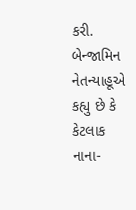કરી.
બેન્જામિન નેતન્યાહૂએ કહ્યુ છે કે કેટલાક નાના-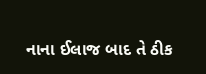નાના ઈલાજ બાદ તે ઠીક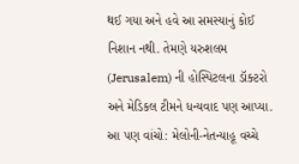થઈ ગયા અને હવે આ સમસ્યાનું કોઈ નિશાન નથી. તેમણે યરુશલમ (Jerusalem) ની હોસ્પિટલના ડૉક્ટરો અને મેડિકલ ટીમને ધન્યવાદ પણ આપ્યા.
આ પણ વાંચો: મેલોની-નેતન્યાહૂ વચ્ચે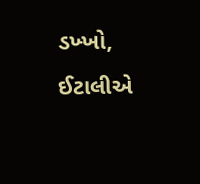ડખ્ખો, ઈટાલીએ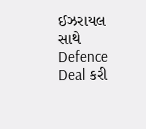ઈઝરાયલ સાથે Defence Deal કરી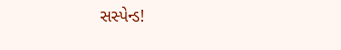સસ્પેન્ડ!